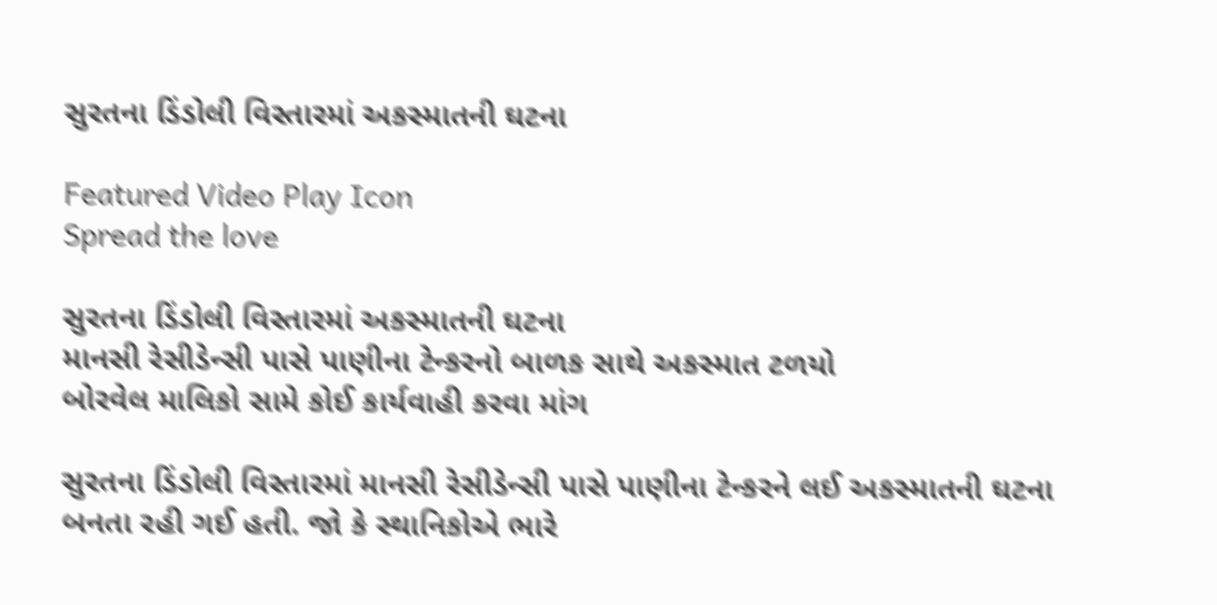સુરતના ડિંડોલી વિસ્તારમાં અકસ્માતની ઘટના

Featured Video Play Icon
Spread the love

સુરતના ડિંડોલી વિસ્તારમાં અકસ્માતની ઘટના
માનસી રેસીડેન્સી પાસે પાણીના ટેન્કરનો બાળક સાથે અકસ્માત ટળયો
બોરવેલ માલિકો સામે કોઈ કાર્યવાહી કરવા માંગ

સુરતના ડિંડોલી વિસ્તારમાં માનસી રેસીડેન્સી પાસે પાણીના ટેન્કરને લઈ અકસ્માતની ઘટના બનતા રહી ગઈ હતી. જો કે સ્થાનિકોએ ભારે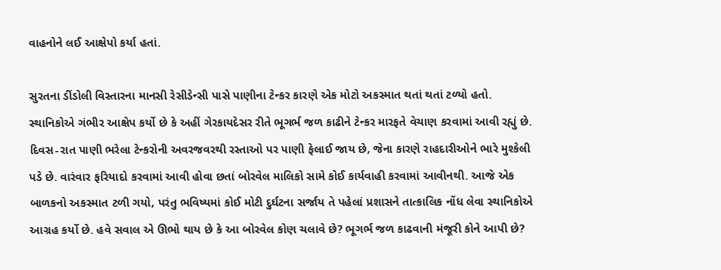વાહનોને લઈ આક્ષેપો કર્યા હતાં.

સુરતના ડીંડોલી વિસ્તારના માનસી રેસીડેન્સી પાસે પાણીના ટેન્કર કારણે એક મોટો અકસ્માત થતાં થતાં ટળ્યો હતો. સ્થાનિકોએ ગંભીર આક્ષેપ કર્યો છે કે અહીં ગેરકાયદેસર રીતે ભૂગર્ભ જળ કાઢીને ટેન્કર મારફતે વેચાણ કરવામાં આવી રહ્યું છે. દિવસ-રાત પાણી ભરેલા ટેન્કરોની અવરજવરથી રસ્તાઓ પર પાણી ફેલાઈ જાય છે, જેના કારણે રાહદારીઓને ભારે મુશ્કેલી પડે છે. વારંવાર ફરિયાદો કરવામાં આવી હોવા છતાં બોરવેલ માલિકો સામે કોઈ કાર્યવાહી કરવામાં આવીનથી. આજે એક બાળકનો અકસ્માત ટળી ગયો, પરંતુ ભવિષ્યમાં કોઈ મોટી દુર્ઘટના સર્જાય તે પહેલાં પ્રશાસને તાત્કાલિક નોંધ લેવા સ્થાનિકોએ આગ્રહ કર્યો છે. હવે સવાલ એ ઊભો થાય છે કે આ બોરવેલ કોણ ચલાવે છે? ભૂગર્ભ જળ કાઢવાની મંજૂરી કોને આપી છે?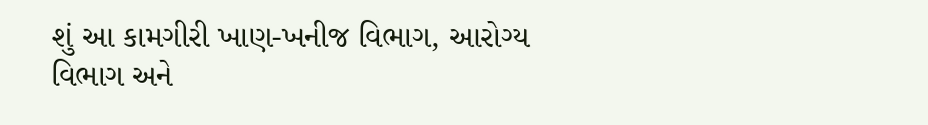શું આ કામગીરી ખાણ-ખનીજ વિભાગ, આરોગ્ય વિભાગ અને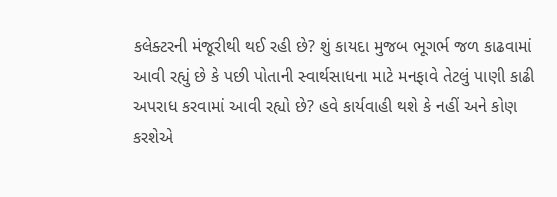કલેક્ટરની મંજૂરીથી થઈ રહી છે? શું કાયદા મુજબ ભૂગર્ભ જળ કાઢવામાં આવી રહ્યું છે કે પછી પોતાની સ્વાર્થસાધના માટે મનફાવે તેટલું પાણી કાઢી અપરાધ કરવામાં આવી રહ્યો છે? હવે કાર્યવાહી થશે કે નહીં અને કોણ કરશેએ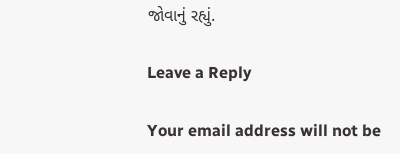જોવાનું રહ્યું.

Leave a Reply

Your email address will not be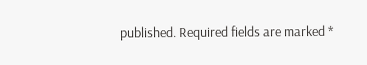published. Required fields are marked *